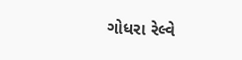ગોધરા રેલ્વે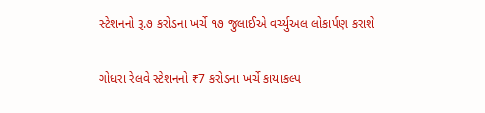સ્ટેશનનો રૂ.૭ કરોડના ખર્ચે ૧૭ જુલાઈએ વર્ચ્યુઅલ લોકાર્પણ કરાશે

ગોધરા રેલવે સ્ટેશનનો ₹7 કરોડના ખર્ચે કાયાકલ્પ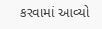કરવામાં આવ્યો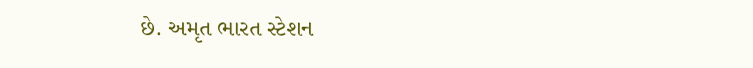છે. અમૃત ભારત સ્ટેશન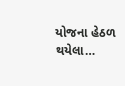યોજના હેઠળ થયેલા…